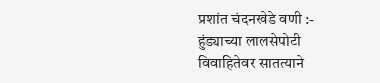प्रशांत चंदनखेडे वणी :-
हुंड्याच्या लालसेपोटी विवाहितेवर सातत्याने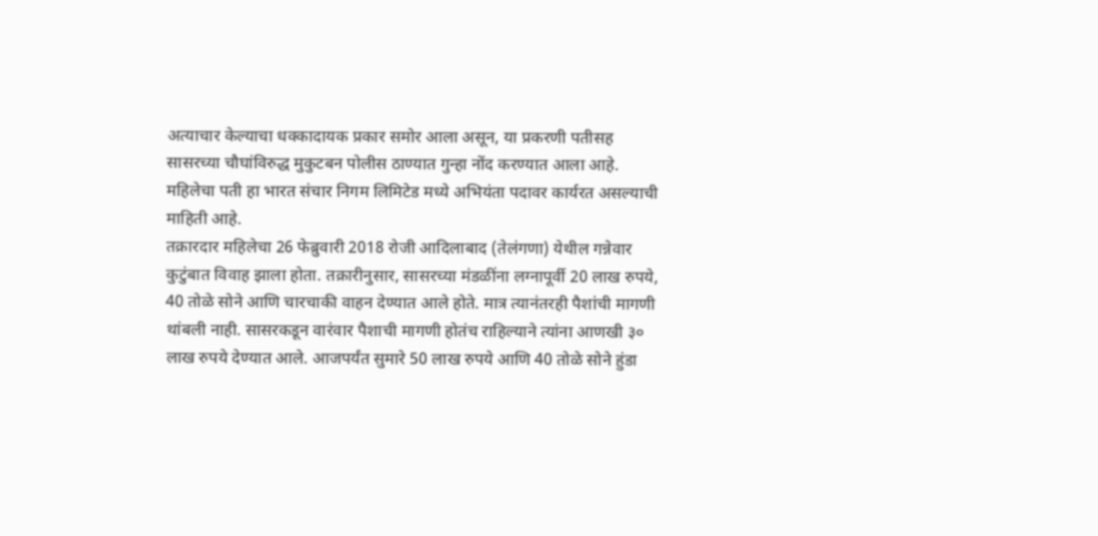अत्याचार केल्याचा धक्कादायक प्रकार समोर आला असून, या प्रकरणी पतीसह सासरच्या चौघांविरुद्ध मुकुटबन पोलीस ठाण्यात गुन्हा नोंद करण्यात आला आहे. महिलेचा पती हा भारत संचार निगम लिमिटेड मध्ये अभियंता पदावर कार्यरत असल्याची माहिती आहे.
तक्रारदार महिलेचा 26 फेब्रुवारी 2018 रोजी आदिलाबाद (तेलंगणा) येथील गन्नेवार कुटुंबात विवाह झाला होता. तक्रारीनुसार, सासरच्या मंडळींना लग्नापूर्वी 20 लाख रुपये, 40 तोळे सोने आणि चारचाकी वाहन देण्यात आले होते. मात्र त्यानंतरही पैशांची मागणी थांबली नाही. सासरकडून वारंवार पैशाची मागणी होतंच राहिल्याने त्यांना आणखी ३० लाख रुपये देण्यात आले. आजपर्यंत सुमारे 50 लाख रुपये आणि 40 तोळे सोने हुंडा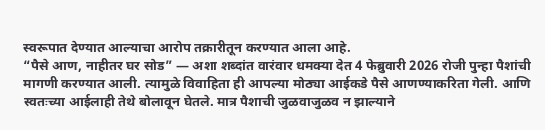स्वरूपात देण्यात आल्याचा आरोप तक्रारीतून करण्यात आला आहे.
“पैसे आण, नाहीतर घर सोड” — अशा शब्दांत वारंवार धमक्या देत 4 फेब्रुवारी 2026 रोजी पुन्हा पैशांची मागणी करण्यात आली. त्यामुळे विवाहिता ही आपल्या मोठ्या आईकडे पैसे आणण्याकरिता गेली. आणि स्वतःच्या आईलाही तेथे बोलावून घेतले. मात्र पैशाची जुळवाजुळव न झाल्याने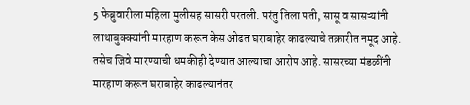5 फेब्रुवारीला महिला मुलीसह सासरी परतली. परंतु तिला पती, सासू व सासऱ्यांनी लाथाबुक्क्यांनी मारहाण करून केस ओढत घराबाहेर काढल्याचे तक्रारीत नमूद आहे. तसेच जिवे मारण्याची धमकीही देण्यात आल्याचा आरोप आहे. सासरच्या मंडळींनी मारहाण करून घराबाहेर काढल्यानंतर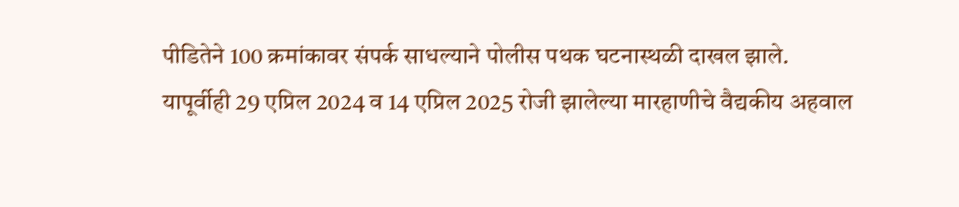पीडितेने 100 क्रमांकावर संपर्क साधल्याने पोलीस पथक घटनास्थळी दाखल झाले.
यापूर्वीही 29 एप्रिल 2024 व 14 एप्रिल 2025 रोजी झालेल्या मारहाणीचे वैद्यकीय अहवाल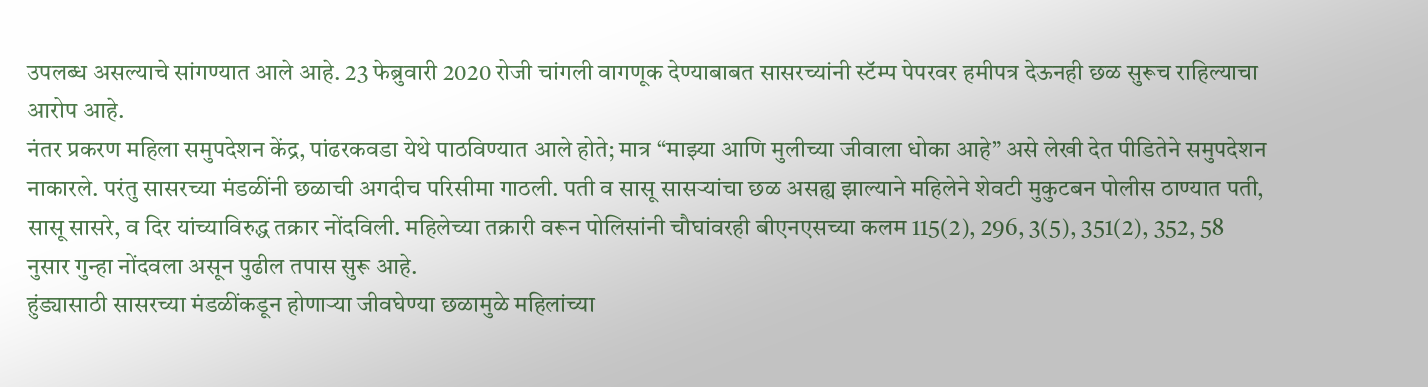उपलब्ध असल्याचे सांगण्यात आले आहे. 23 फेब्रुवारी 2020 रोजी चांगली वागणूक देण्याबाबत सासरच्यांनी स्टॅम्प पेपरवर हमीपत्र देऊनही छळ सुरूच राहिल्याचा आरोप आहे.
नंतर प्रकरण महिला समुपदेशन केंद्र, पांढरकवडा येथे पाठविण्यात आले होते; मात्र “माझ्या आणि मुलीच्या जीवाला धोका आहे” असे लेखी देत पीडितेने समुपदेशन नाकारले. परंतु सासरच्या मंडळींनी छळाची अगदीच परिसीमा गाठली. पती व सासू सासऱ्यांचा छळ असह्य झाल्याने महिलेने शेवटी मुकुटबन पोलीस ठाण्यात पती, सासू सासरे, व दिर यांच्याविरुद्ध तक्रार नोंदविली. महिलेच्या तक्रारी वरून पोलिसांनी चौघांवरही बीएनएसच्या कलम 115(2), 296, 3(5), 351(2), 352, 58 नुसार गुन्हा नोंदवला असून पुढील तपास सुरू आहे.
हुंड्यासाठी सासरच्या मंडळींकडून होणाऱ्या जीवघेण्या छळामुळे महिलांच्या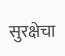सुरक्षेचा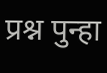प्रश्न पुन्हा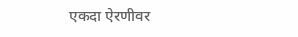एकदा ऐरणीवर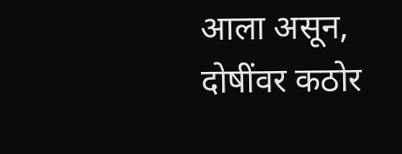आला असून, दोषींवर कठोर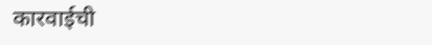कारवाईची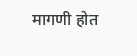मागणी होत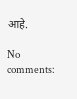आहे.

No comments: